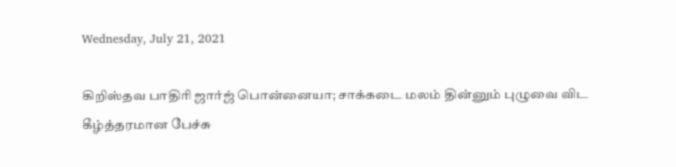Wednesday, July 21, 2021

கிறிஸ்தவ பாதிரி ஜார்ஜ் பொன்னையா; சாக்கடை மலம் தின்னும் புழுவை விட கீழ்த்தரமான பேச்சு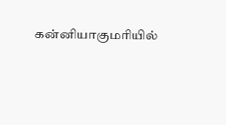கன்னியாகுமரியில்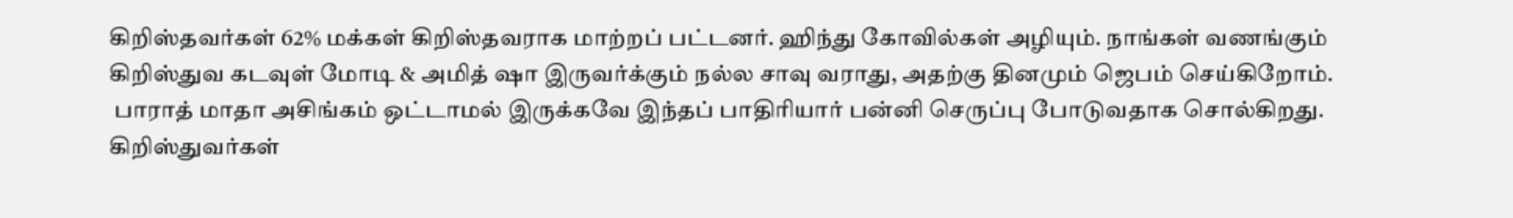கிறிஸ்தவர்கள் 62% மக்கள் கிறிஸ்தவராக மாற்றப் பட்டனர். ஹிந்து கோவில்கள் அழியும். நாங்கள் வணங்கும் கிறிஸ்துவ கடவுள் மோடி & அமித் ஷா இருவர்க்கும் நல்ல சாவு வராது, அதற்கு தினமும் ஜெபம் செய்கிறோம்.
 பாராத் மாதா அசிங்கம் ஒட்டாமல் இருக்கவே இந்தப் பாதிரியார் பன்னி செருப்பு போடுவதாக சொல்கிறது. கிறிஸ்துவர்கள்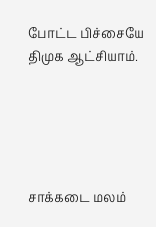போட்ட பிச்சையே திமுக ஆட்சியாம்.





சாக்கடை மலம்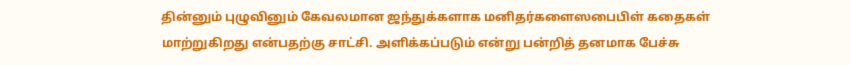தின்னும் புழுவினும் கேவலமான ஜந்துக்களாக மனிதர்களைஸபைபிள் கதைகள் மாற்றுகிறது என்பதற்கு சாட்சி. அளிக்கப்படும் என்று பன்றித் தனமாக பேச்சு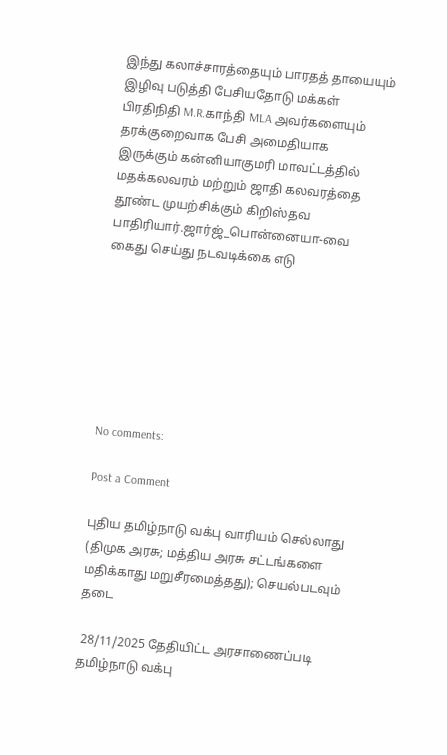இந்து கலாச்சாரத்தையும் பாரதத் தாயையும் இழிவு படுத்தி பேசியதோடு மக்கள் பிரதிநிதி M.R.காந்தி MLA அவர்களையும் தரக்குறைவாக பேசி அமைதியாக இருக்கும் கன்னியாகுமரி மாவட்டத்தில் மதக்கலவரம் மற்றும் ஜாதி கலவரத்தை தூண்ட முயற்சிக்கும் கிறிஸ்தவ பாதிரியார்.ஜார்ஜ்_பொன்னையா-வை
கைது செய்து நடவடிக்கை எடு







No comments:

Post a Comment

புதிய தமிழ்நாடு வக்பு வாரியம் செல்லாது (திமுக அரசு; மத்திய அரசு சட்டங்களை மதிக்காது மறுசீரமைத்தது); செயல்படவும் தடை

 28/11/2025 தேதியிட்ட அரசாணைப்படி தமிழ்நாடு வக்பு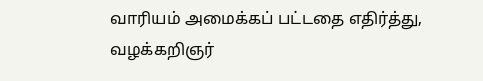வாரியம் அமைக்கப் பட்டதை எதிர்த்து, வழக்கறிஞர்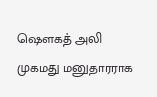ஷௌகத் அலி முகமது மனுதாரராக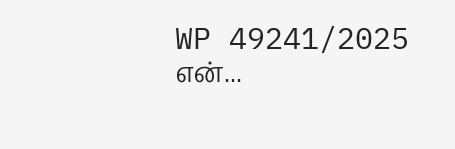WP 49241/2025 என்...